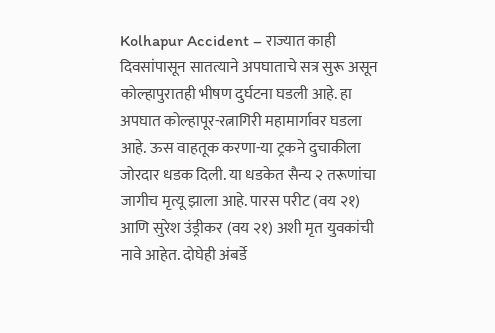Kolhapur Accident – राज्यात काही दिवसांपासून सातत्याने अपघाताचे सत्र सुरू असून कोल्हापुरातही भीषण दुर्घटना घडली आहे. हा अपघात कोल्हापूर-रत्नागिरी महामार्गावर घडला आहे. ऊस वाहतूक करणा-या ट्रकने दुचाकीला जोरदार धडक दिली. या धडकेत सैन्य २ तरूणांचा जागीच मृत्यू झाला आहे. पारस परीट (वय २१) आणि सुरेश उंड्रीकर (वय २१) अशी मृत युवकांची नावे आहेत. दोघेही अंबर्डे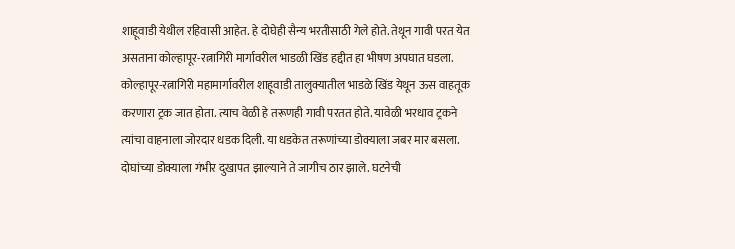शाहूवाडी येथील रहिवासी आहेत. हे दोघेही सैन्य भरतीसाठी गेले होते. तेथून गावी परत येत असताना कोल्हापूर-रत्नागिरी मार्गावरील भाडळी खिंड हद्दीत हा भीषण अपघात घडला. कोल्हापूर-रत्नागिरी महामार्गावरील शाहूवाडी तालुक्यातील भाडळे खिंड येथून ऊस वाहतूक करणारा ट्रक जात होता. त्याच वेळी हे तरूणही गावी परतत होते. यावेळी भरधाव ट्रकने त्यांचा वाहनाला जोरदार धडक दिली. या धडकेत तरूणांच्या डोक्याला जबर मार बसला. दोघांच्या डोक्याला गंभीर दुखापत झाल्याने ते जागीच ठार झाले. घटनेची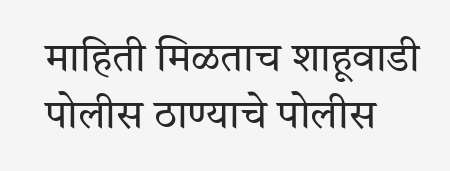माहिती मिळताच शाहूवाडी पोलीस ठाण्याचे पोलीस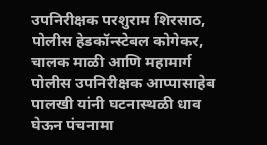उपनिरीक्षक परशुराम शिरसाठ, पोलीस हेडकॉन्स्टेबल कोगेकर, चालक माळी आणि महामार्ग पोलीस उपनिरीक्षक आप्पासाहेब पालखी यांनी घटनास्थळी धाव घेऊन पंचनामा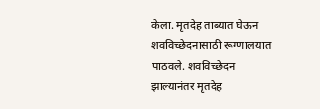केला. मृतदेह ताब्यात घेऊन शवविच्छेदनासाठी रूग्णालयात पाठवले. शवविच्छेदन झाल्यानंतर मृतदेह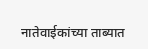नातेवाईकांच्या ताब्यात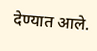देण्यात आले.